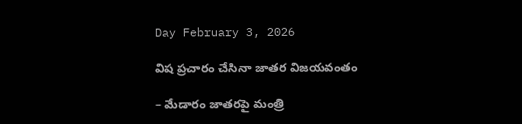Day February 3, 2026

విష ప్రచారం చేసినా జాతర విజయవంతం

– మేడారం జాతరపై మంత్రి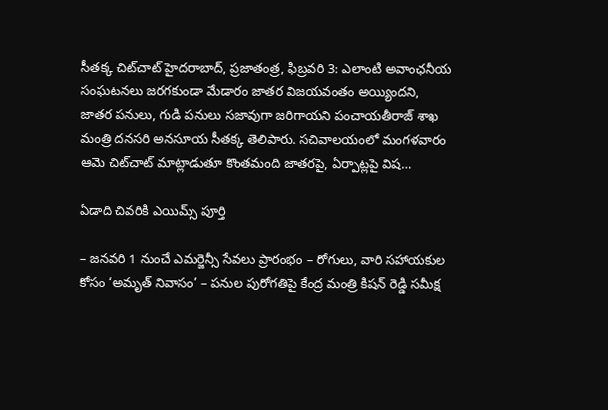సీతక్క చిట్‌చాట్ హైదరాబాద్, ప్రజాతంత్ర, ఫిబ్రవరి 3: ఎలాంటి అవాంఛనీయ సంఘటనలు జరగకుండా మేడారం జాతర విజయవంతం అయ్యిందని, జాతర పనులు, గుడి పనులు సజావుగా జరిగాయని పంచాయతీరాజ్ శాఖ మంత్రి దనసరి అనసూయ సీతక్క తెలిపారు. సచివాలయంలో మంగళవారం ఆమె చిట్‌చాట్ మాట్లాడుతూ కొంతమంది జాతరపై, ఏర్పాట్లపై విష…

ఏడాది చివరికి ఎయిమ్స్ పూర్తి

– జనవరి 1 నుంచే ఎమర్జెన్సీ సేవలు ప్రారంభం – రోగులు, వారి సహాయకుల కోసం ‘అమృత్ నివాసం’ – పనుల పురోగతిపై కేంద్ర మంత్రి కిషన్ రెడ్డి సమీక్ష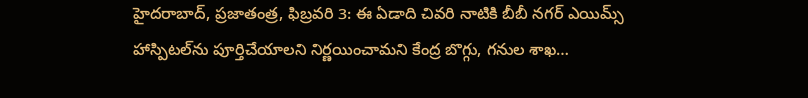హైదరాబాద్, ప్రజాతంత్ర, ఫిబ్రవరి 3: ఈ ఏడాది చివరి నాటికి బీబీ నగర్ ఎయిమ్స్ హాస్పిటల్‌ను పూర్తిచేయాలని నిర్ణయించామని కేంద్ర బొగ్గు, గనుల శాఖ…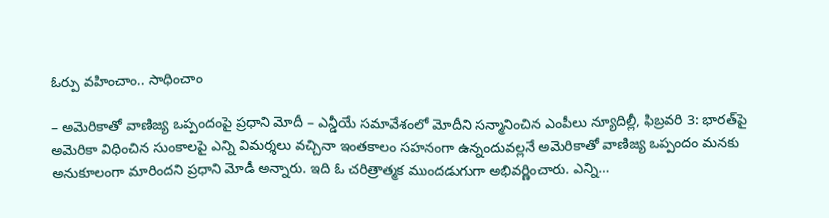ఓర్పు వ‌హించాం.. సాధించాం

– అమెరికాతో వాణిజ్య ఒప్పందంపై ప్రధాని మోదీ – ఎన్డీయే సమావేశంలో మోదీని సన్మానించిన ఎంపీలు న్యూదిల్లీ, ఫిబ్రవరి 3: భారత్‌పై అమెరికా విధించిన సుంకాలపై ఎన్ని విమర్శలు వచ్చినా ఇంతకాలం సహనంగా ఉన్నందువల్లనే అమెరికాతో వాణిజ్య ఒప్పందం మనకు అనుకూలంగా మారిందని ప్రధాని మోడీ అన్నారు. ఇది ఓ చరిత్రాత్మక ముందడుగుగా అభివర్ణించారు. ఎన్ని…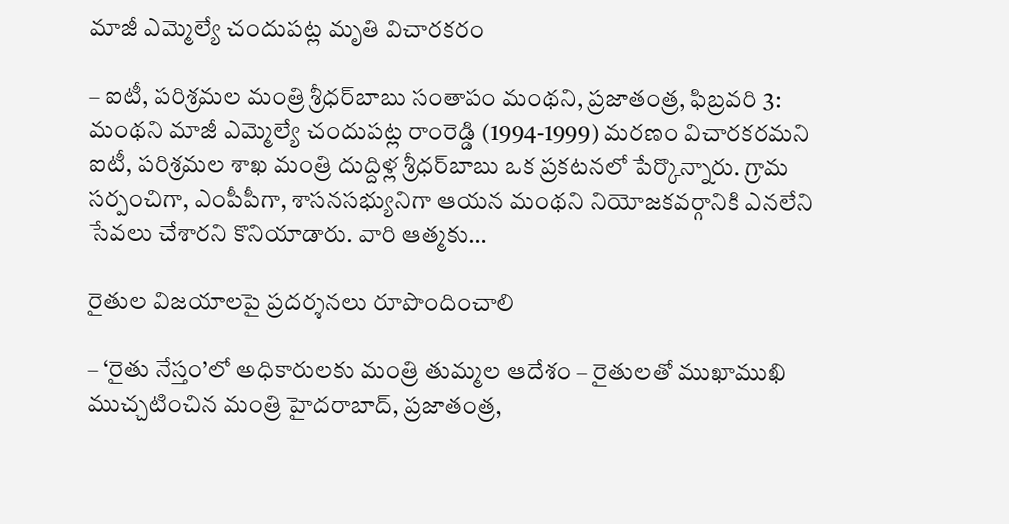మాజీ ఎమ్మెల్యే చందుపట్ల మృతి విచారకరం

– ఐటీ, పరిశ్రమల మంత్రి శ్రీధర్‌బాబు సంతాపం మంథని, ప్రజాతంత్ర, ఫిబ్రవరి 3: మంథని మాజీ ఎమ్మెల్యే చందుపట్ల రాంరెడ్డి (1994-1999) మరణం విచారకరమని ఐటీ, పరిశ్రమల శాఖ మంత్రి దుద్దిళ్ల శ్రీధర్‌బాబు ఒక ప్ర‌క‌ట‌న‌లో పేర్కొన్నారు. గ్రామ సర్పంచిగా, ఎంపీపీగా, శాసనసభ్యునిగా ఆయన మంథని నియోజకవర్గానికి ఎనలేని సేవలు చేశారని కొనియాడారు. వారి ఆత్మకు…

రైతుల విజయాలపై ప్రదర్శనలు రూపొందించాలి

– ‘రైతు నేస్తం’లో అధికారులకు మంత్రి తుమ్మల ఆదేశం – రైతులతో ముఖాముఖి ముచ్చటించిన మంత్రి హైదరాబాద్, ప్రజాతంత్ర,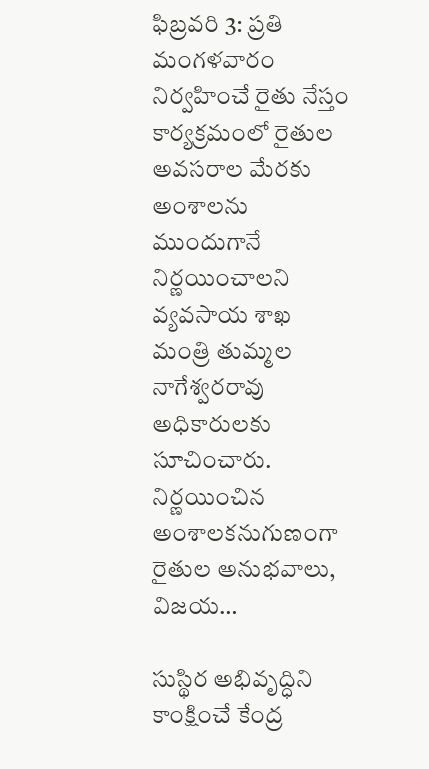ఫిబ్రవరి 3: ప్రతి మంగళవారం నిర్వహించే రైతు నేస్తం కార్యక్రమంలో రైతుల అవసరాల మేరకు అంశాలను ముందుగానే నిర్ణయించాలని వ్యవసాయ శాఖ మంత్రి తుమ్మల నాగేశ్వరరావు అధికారులకు సూచించారు. నిర్ణయించిన అంశాలకనుగుణంగా రైతుల అనుభవాలు, విజయ…

సుస్థిర అభివృద్ధిని కాంక్షించే కేంద్ర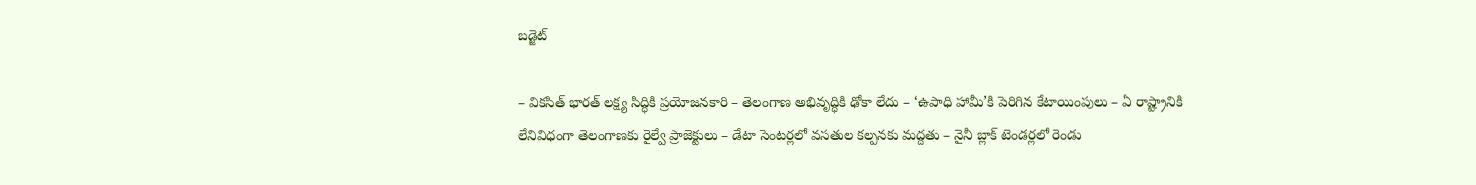బడ్జెట్

– వికసిత్ భారత్ లక్ష్య సిద్ధికి ప్రయోజనకారి – తెలంగాణ అభివృద్ధికి ఢోకా లేదు – ‘ఉపాధి హామీ’కి పెరిగిన కేటాయింపులు – ఏ రాష్ట్రానికి లేనివిధంగా తెలంగాణకు రైల్వే ప్రాజెక్టులు – డేటా సెంటర్లలో వసతుల కల్పనకు మద్దతు – నైనీ బ్లాక్ టెండర్లలో రెండు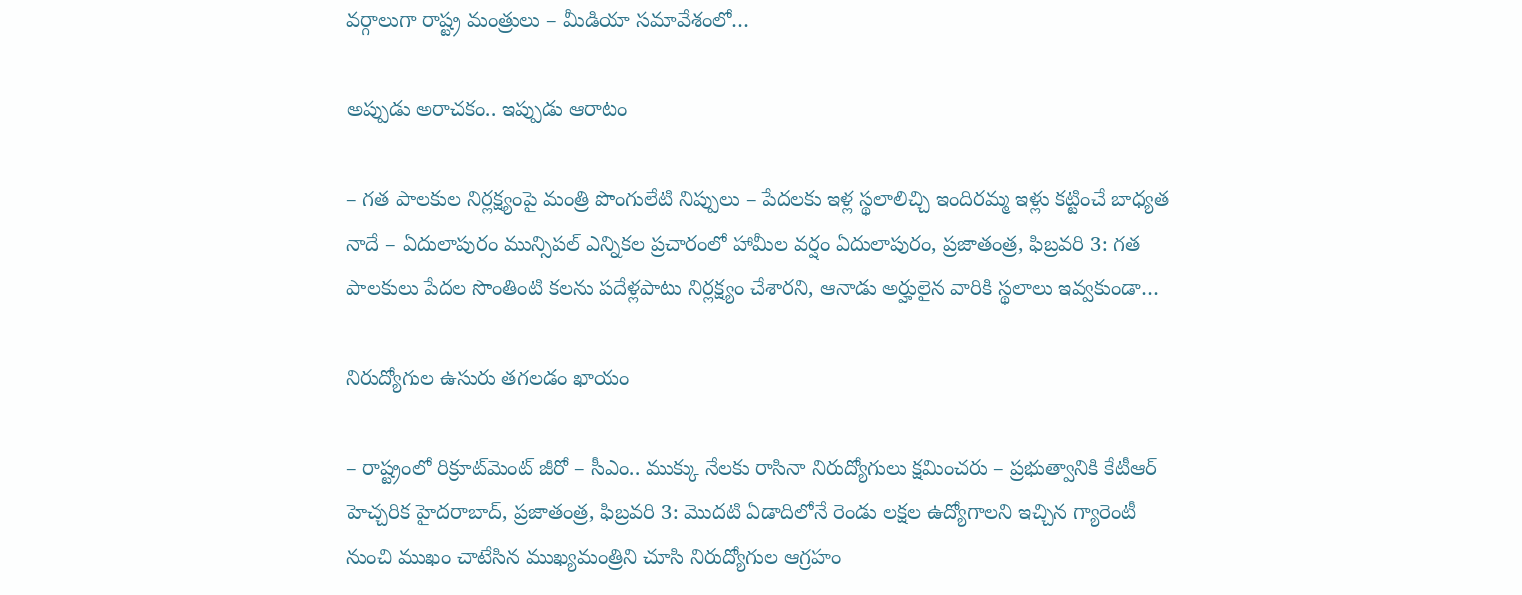వర్గాలుగా రాష్ట్ర మంత్రులు – మీడియా సమావేశంలో…

అప్పుడు అరాచకం.. ఇప్పుడు ఆరాటం

– గత పాలకుల నిర్లక్ష్యంపై మంత్రి పొంగులేటి నిప్పులు – పేదలకు ఇళ్ల స్థలాలిచ్చి ఇందిరమ్మ ఇళ్లు కట్టించే బాధ్యత నాదే – ఏదులాపురం మున్సిపల్ ఎన్నికల ప్రచారంలో హామీల వర్షం ఏదులాపురం, ప్రజాతంత్ర, ఫిబ్రవరి 3: గత పాలకులు పేదల సొంతింటి కలను పదేళ్లపాటు నిర్లక్ష్యం చేశారని, ఆనాడు అర్హులైన వారికి స్థలాలు ఇవ్వకుండా…

నిరుద్యోగుల ఉసురు తగలడం ఖాయం

– రాష్ట్రంలో రిక్రూట్‌మెంట్ జీరో – సీఎం.. ముక్కు నేలకు రాసినా నిరుద్యోగులు క్షమించరు – ప్రభుత్వానికి కేటీఆర్ హెచ్చరిక హైదరాబాద్, ప్రజాతంత్ర, ఫిబ్రవరి 3: మొదటి ఏడాదిలోనే రెండు లక్షల ఉద్యోగాలని ఇచ్చిన గ్యారెంటీ నుంచి ముఖం చాటేసిన ముఖ్యమంత్రిని చూసి నిరుద్యోగుల ఆగ్రహం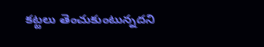కట్టలు తెంచుకుంటున్నదని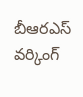బీఆరఎస్ వర్కింగ్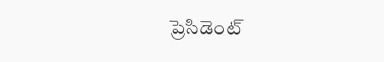ప్రెసిడెంట్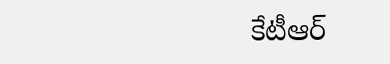కేటీఆర్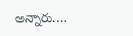అన్నారు.…